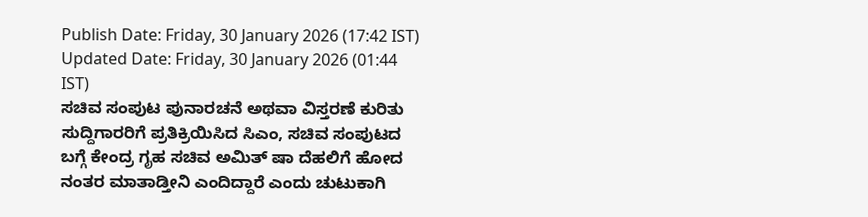Publish Date: Friday, 30 January 2026 (17:42 IST)
Updated Date: Friday, 30 January 2026 (01:44 IST)
ಸಚಿವ ಸಂಪುಟ ಪುನಾರಚನೆ ಅಥವಾ ವಿಸ್ತರಣೆ ಕುರಿತು ಸುದ್ದಿಗಾರರಿಗೆ ಪ್ರತಿಕ್ರಿಯಿಸಿದ ಸಿಎಂ, ಸಚಿವ ಸಂಪುಟದ ಬಗ್ಗೆ ಕೇಂದ್ರ ಗೃಹ ಸಚಿವ ಅಮಿತ್ ಷಾ ದೆಹಲಿಗೆ ಹೋದ ನಂತರ ಮಾತಾಡ್ತೀನಿ ಎಂದಿದ್ದಾರೆ ಎಂದು ಚುಟುಕಾಗಿ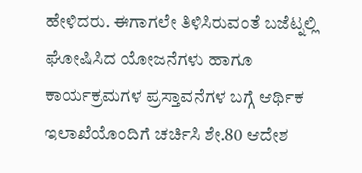ಹೇಳಿದರು. ಈಗಾಗಲೇ ತಿಳಿಸಿರುವಂತೆ ಬಜೆಟ್ನಲ್ಲಿ ಘೋಷಿಸಿದ ಯೋಜನೆಗಳು ಹಾಗೂ ಕಾರ್ಯಕ್ರಮಗಳ ಪ್ರಸ್ತಾವನೆಗಳ ಬಗ್ಗೆ ಆರ್ಥಿಕ ಇಲಾಖೆಯೊಂದಿಗೆ ಚರ್ಚಿಸಿ ಶೇ.80 ಆದೇಶ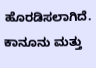ಹೊರಡಿಸಲಾಗಿದೆ. ಕಾನೂನು ಮತ್ತು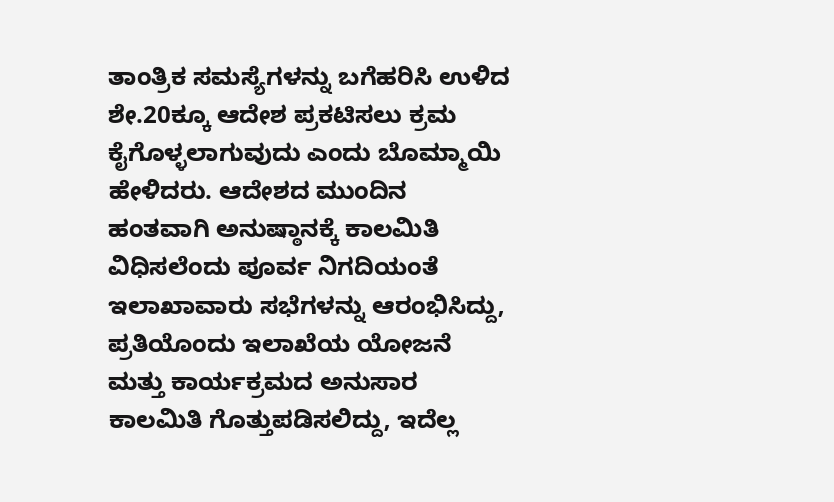ತಾಂತ್ರಿಕ ಸಮಸ್ಯೆಗಳನ್ನು ಬಗೆಹರಿಸಿ ಉಳಿದ ಶೇ.20ಕ್ಕೂ ಆದೇಶ ಪ್ರಕಟಿಸಲು ಕ್ರಮ ಕೈಗೊಳ್ಳಲಾಗುವುದು ಎಂದು ಬೊಮ್ಮಾಯಿ ಹೇಳಿದರು. ಆದೇಶದ ಮುಂದಿನ ಹಂತವಾಗಿ ಅನುಷ್ಠಾನಕ್ಕೆ ಕಾಲಮಿತಿ ವಿಧಿಸಲೆಂದು ಪೂರ್ವ ನಿಗದಿಯಂತೆ ಇಲಾಖಾವಾರು ಸಭೆಗಳನ್ನು ಆರಂಭಿಸಿದ್ದು, ಪ್ರತಿಯೊಂದು ಇಲಾಖೆಯ ಯೋಜನೆ ಮತ್ತು ಕಾರ್ಯಕ್ರಮದ ಅನುಸಾರ ಕಾಲಮಿತಿ ಗೊತ್ತುಪಡಿಸಲಿದ್ದು, ಇದೆಲ್ಲ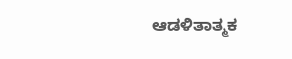ಆಡಳಿತಾತ್ಮಕ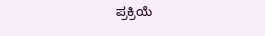ಪ್ರಕ್ರಿಯೆ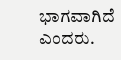ಭಾಗವಾಗಿದೆ ಎಂದರು.